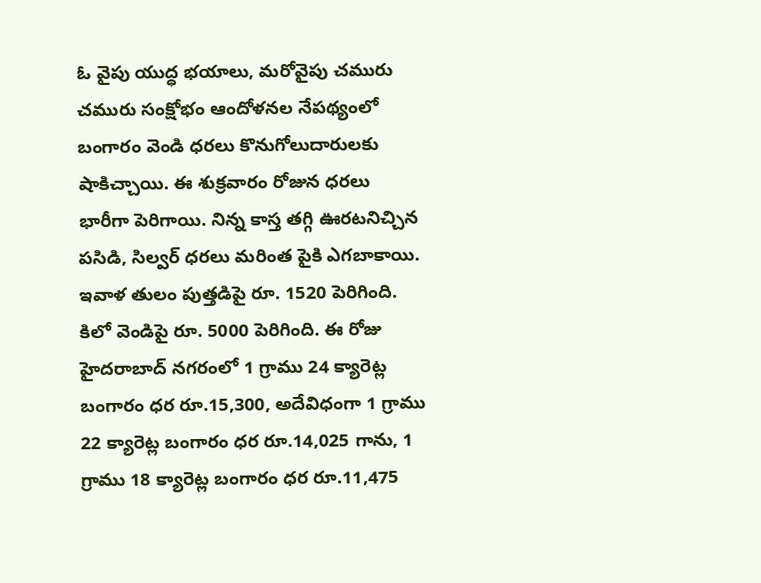ఓ వైపు యుద్ధ భయాలు, మరోవైపు చమురు చమురు సంక్షోభం ఆందోళనల నేపథ్యంలో బంగారం వెండి ధరలు కొనుగోలుదారులకు షాకిచ్చాయి. ఈ శుక్రవారం రోజున ధరలు భారీగా పెరిగాయి. నిన్న కాస్త తగ్గి ఊరటనిచ్చిన పసిడి, సిల్వర్ ధరలు మరింత పైకి ఎగబాకాయి. ఇవాళ తులం పుత్తడిపై రూ. 1520 పెరిగింది. కిలో వెండిపై రూ. 5000 పెరిగింది. ఈ రోజు హైదరాబాద్ నగరంలో 1 గ్రాము 24 క్యారెట్ల బంగారం ధర రూ.15,300, అదేవిధంగా 1 గ్రాము 22 క్యారెట్ల బంగారం ధర రూ.14,025 గాను, 1 గ్రాము 18 క్యారెట్ల బంగారం ధర రూ.11,475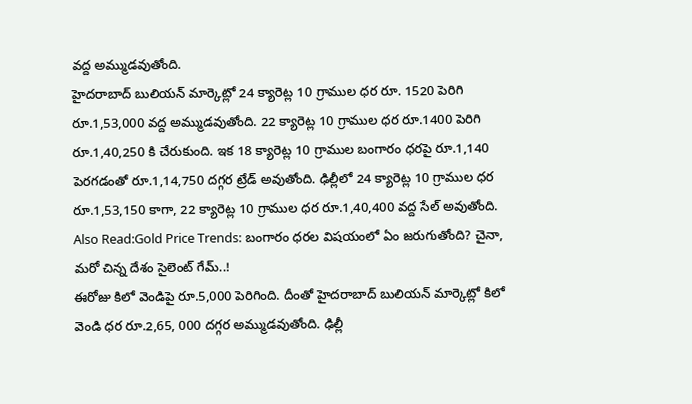వద్ద అమ్ముడవుతోంది.
హైదరాబాద్ బులియన్ మార్కెట్లో 24 క్యారెట్ల 10 గ్రాముల ధర రూ. 1520 పెరిగి రూ.1,53,000 వద్ద అమ్ముడవుతోంది. 22 క్యారెట్ల 10 గ్రాముల ధర రూ.1400 పెరిగి రూ.1,40,250 కి చేరుకుంది. ఇక 18 క్యారెట్ల 10 గ్రాముల బంగారం ధరపై రూ.1,140 పెరగడంతో రూ.1,14,750 దగ్గర ట్రేడ్ అవుతోంది. ఢిల్లీలో 24 క్యారెట్ల 10 గ్రాముల ధర రూ.1,53,150 కాగా, 22 క్యారెట్ల 10 గ్రాముల ధర రూ.1,40,400 వద్ద సేల్ అవుతోంది.
Also Read:Gold Price Trends: బంగారం ధరల విషయంలో ఏం జరుగుతోంది? చైనా, మరో చిన్న దేశం సైలెంట్ గేమ్..!
ఈరోజు కిలో వెండిపై రూ.5,000 పెరిగింది. దీంతో హైదరాబాద్ బులియన్ మార్కెట్లో కిలో వెండి ధర రూ.2,65, 000 దగ్గర అమ్ముడవుతోంది. ఢిల్లీ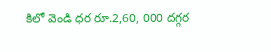కిలో వెండి ధర రూ.2,60, 000 దగ్గర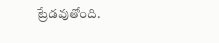ట్రేడవుతోంది.